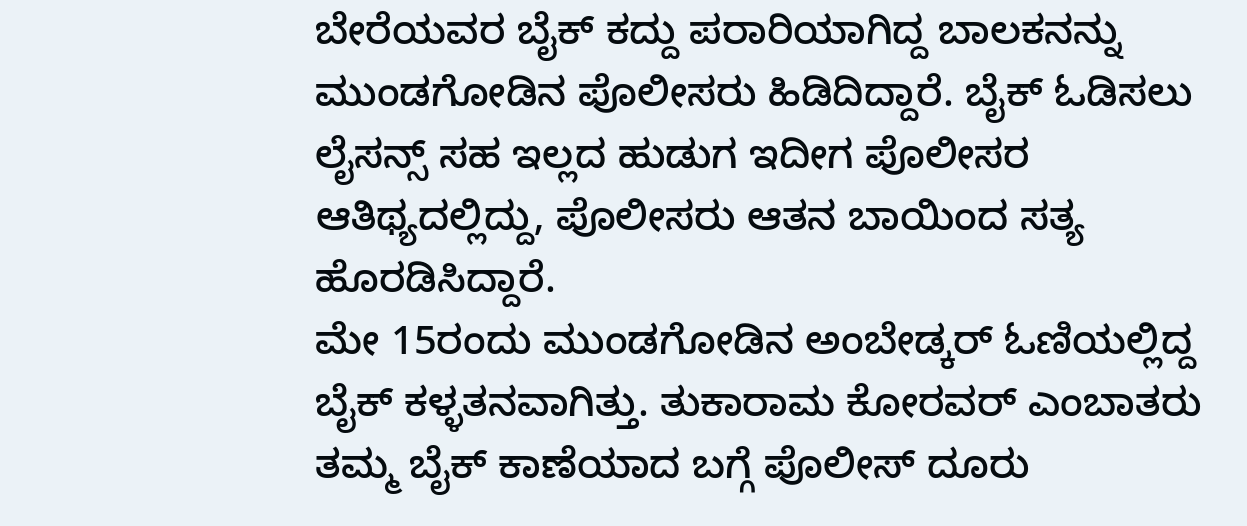ಬೇರೆಯವರ ಬೈಕ್ ಕದ್ದು ಪರಾರಿಯಾಗಿದ್ದ ಬಾಲಕನನ್ನು ಮುಂಡಗೋಡಿನ ಪೊಲೀಸರು ಹಿಡಿದಿದ್ದಾರೆ. ಬೈಕ್ ಓಡಿಸಲು ಲೈಸನ್ಸ್ ಸಹ ಇಲ್ಲದ ಹುಡುಗ ಇದೀಗ ಪೊಲೀಸರ ಆತಿಥ್ಯದಲ್ಲಿದ್ದು, ಪೊಲೀಸರು ಆತನ ಬಾಯಿಂದ ಸತ್ಯ ಹೊರಡಿಸಿದ್ದಾರೆ.
ಮೇ 15ರಂದು ಮುಂಡಗೋಡಿನ ಅಂಬೇಡ್ಕರ್ ಓಣಿಯಲ್ಲಿದ್ದ ಬೈಕ್ ಕಳ್ಳತನವಾಗಿತ್ತು. ತುಕಾರಾಮ ಕೋರವರ್ ಎಂಬಾತರು ತಮ್ಮ ಬೈಕ್ ಕಾಣೆಯಾದ ಬಗ್ಗೆ ಪೊಲೀಸ್ ದೂರು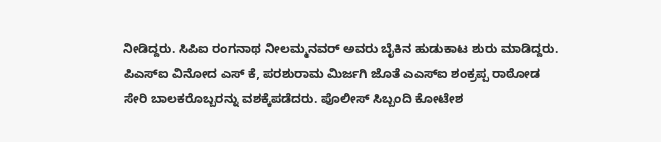ನೀಡಿದ್ದರು. ಸಿಪಿಐ ರಂಗನಾಥ ನೀಲಮ್ಮನವರ್ ಅವರು ಬೈಕಿನ ಹುಡುಕಾಟ ಶುರು ಮಾಡಿದ್ದರು.
ಪಿಎಸ್ಐ ವಿನೋದ ಎಸ್ ಕೆ, ಪರಶುರಾಮ ಮಿರ್ಜಗಿ ಜೊತೆ ಎಎಸ್ಐ ಶಂಕ್ರಪ್ಪ ರಾಠೋಡ ಸೇರಿ ಬಾಲಕರೊಬ್ಬರನ್ನು ವಶಕ್ಕೆಪಡೆದರು. ಪೊಲೀಸ್ ಸಿಬ್ಬಂದಿ ಕೋಟೇಶ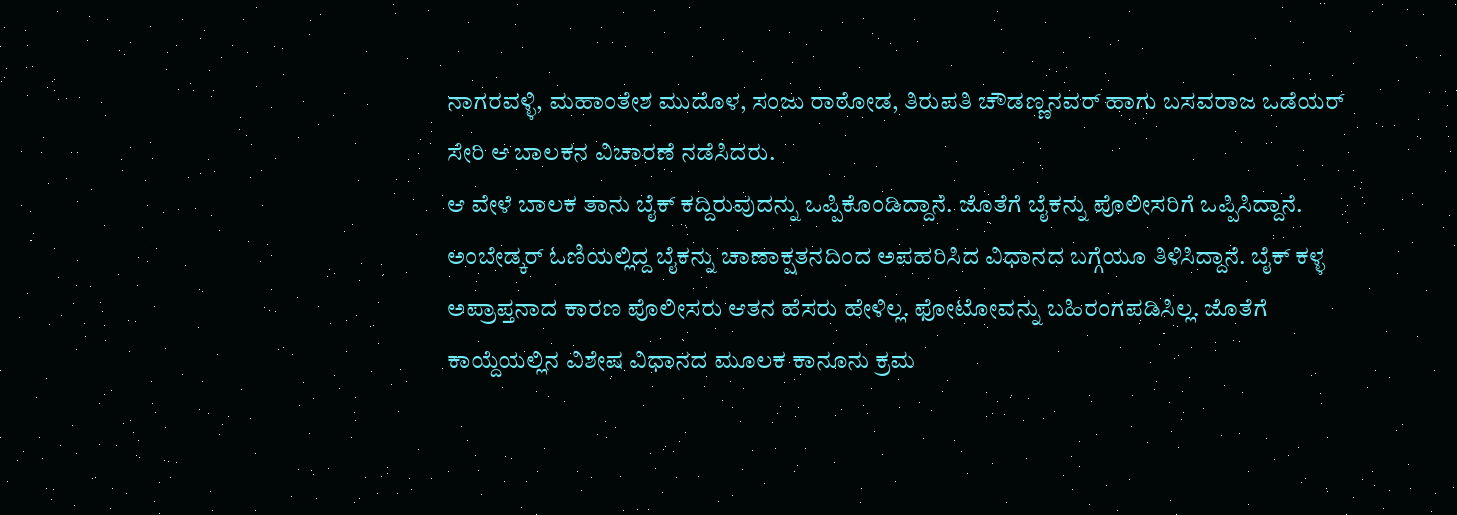ನಾಗರವಳ್ಳಿ, ಮಹಾಂತೇಶ ಮುದೊಳ, ಸಂಜು ರಾಠೋಡ, ತಿರುಪತಿ ಚೌಡಣ್ಣನವರ್ ಹಾಗು ಬಸವರಾಜ ಒಡೆಯರ್ ಸೇರಿ ಆ ಬಾಲಕನ ವಿಚಾರಣೆ ನಡೆಸಿದರು.
ಆ ವೇಳೆ ಬಾಲಕ ತಾನು ಬೈಕ್ ಕದ್ದಿರುವುದನ್ನು ಒಪ್ಪಿಕೊಂಡಿದ್ದಾನೆ. ಜೊತೆಗೆ ಬೈಕನ್ನು ಪೊಲೀಸರಿಗೆ ಒಪ್ಪಿಸಿದ್ದಾನೆ. ಅಂಬೇಡ್ಕರ್ ಓಣಿಯಲ್ಲಿದ್ದ ಬೈಕನ್ನು ಚಾಣಾಕ್ಷತನದಿಂದ ಅಪಹರಿಸಿದ ವಿಧಾನದ ಬಗ್ಗೆಯೂ ತಿಳಿಸಿದ್ದಾನೆ. ಬೈಕ್ ಕಳ್ಳ ಅಪ್ರಾಪ್ತನಾದ ಕಾರಣ ಪೊಲೀಸರು ಆತನ ಹೆಸರು ಹೇಳಿಲ್ಲ. ಫೋಟೋವನ್ನು ಬಹಿರಂಗಪಡಿಸಿಲ್ಲ. ಜೊತೆಗೆ ಕಾಯ್ದೆಯಲ್ಲಿನ ವಿಶೇಷ ವಿಧಾನದ ಮೂಲಕ ಕಾನೂನು ಕ್ರಮ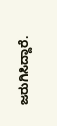ಜರುಗಿಸಿದ್ದಾರೆ.